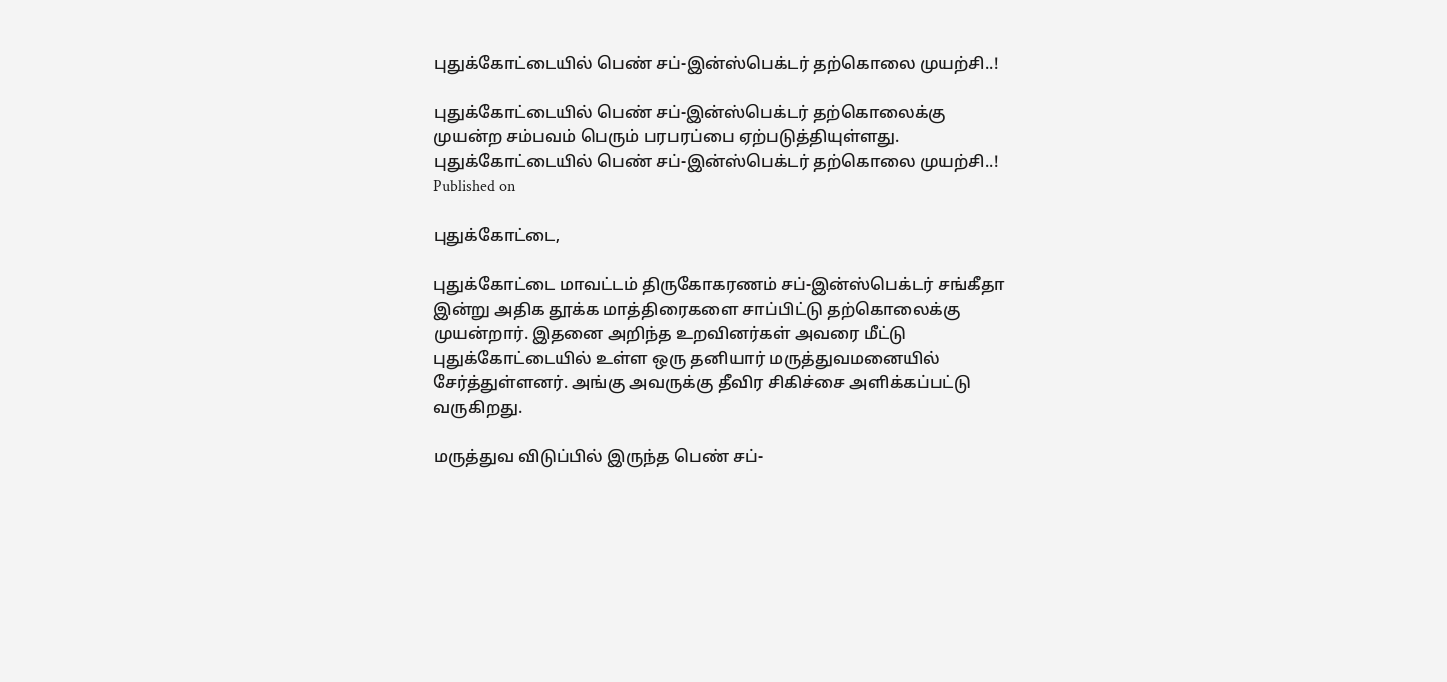புதுக்கோட்டையில் பெண் சப்-இன்ஸ்பெக்டர் தற்கொலை முயற்சி..!

புதுக்கோட்டையில் பெண் சப்-இன்ஸ்பெக்டர் தற்கொலைக்கு முயன்ற சம்பவம் பெரும் பரபரப்பை ஏற்படுத்தியுள்ளது.
புதுக்கோட்டையில் பெண் சப்-இன்ஸ்பெக்டர் தற்கொலை முயற்சி..!
Published on

புதுக்கோட்டை,

புதுக்கோட்டை மாவட்டம் திருகோகரணம் சப்-இன்ஸ்பெக்டர் சங்கீதா இன்று அதிக தூக்க மாத்திரைகளை சாப்பிட்டு தற்கொலைக்கு முயன்றார். இதனை அறிந்த உறவினர்கள் அவரை மீட்டு புதுக்கோட்டையில் உள்ள ஒரு தனியார் மருத்துவமனையில் சேர்த்துள்ளனர். அங்கு அவருக்கு தீவிர சிகிச்சை அளிக்கப்பட்டு வருகிறது.

மருத்துவ விடுப்பில் இருந்த பெண் சப்-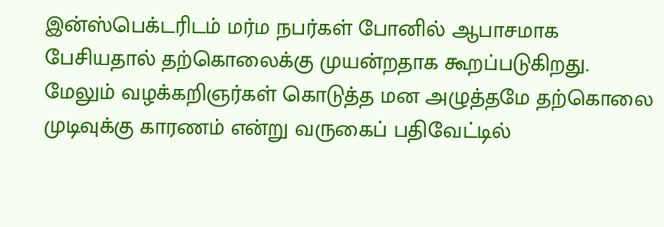இன்ஸ்பெக்டரிடம் மர்ம நபர்கள் போனில் ஆபாசமாக பேசியதால் தற்கொலைக்கு முயன்றதாக கூறப்படுகிறது. மேலும் வழக்கறிஞர்கள் கொடுத்த மன அழுத்தமே தற்கொலை முடிவுக்கு காரணம் என்று வருகைப் பதிவேட்டில்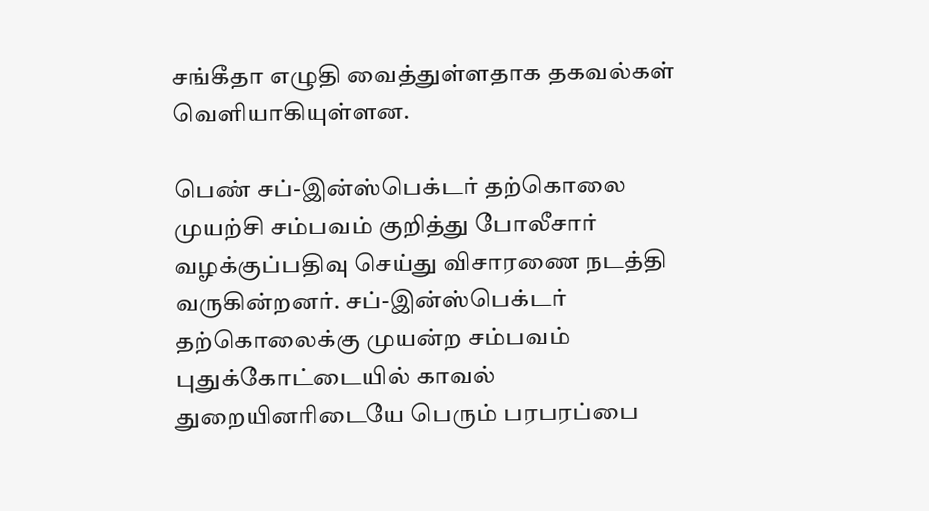சங்கீதா எழுதி வைத்துள்ளதாக தகவல்கள் வெளியாகியுள்ளன.

பெண் சப்-இன்ஸ்பெக்டர் தற்கொலை முயற்சி சம்பவம் குறித்து போலீசார் வழக்குப்பதிவு செய்து விசாரணை நடத்தி வருகின்றனர். சப்-இன்ஸ்பெக்டர் தற்கொலைக்கு முயன்ற சம்பவம் புதுக்கோட்டையில் காவல் துறையினரிடையே பெரும் பரபரப்பை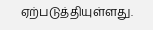ஏற்படுத்தியுள்ளது.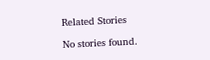Related Stories

No stories found.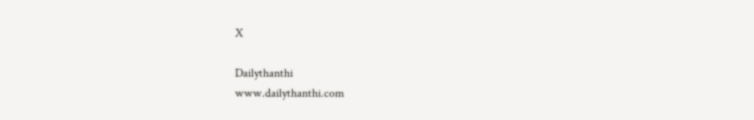X

Dailythanthi
www.dailythanthi.com